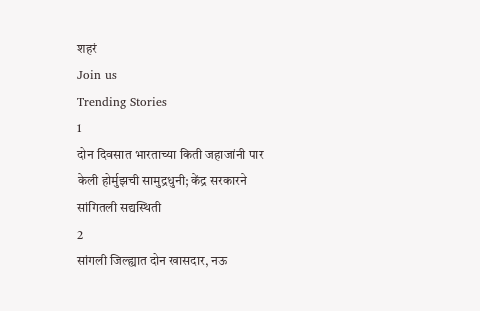शहरं
Join us
Trending Stories
1
दोन दिवसात भारताच्या किती जहाजांनी पार केली होर्मुझची सामुद्रधुनी; केंद्र सरकारने सांगितली सद्यस्थिती
2
सांगली जिल्ह्यात दोन खासदार, नऊ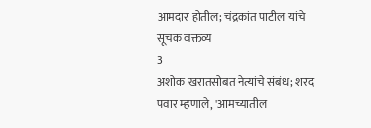आमदार होतील; चंद्रकांत पाटील यांचे सूचक वक्तव्य
3
अशोक खरातसोबत नेत्यांचे संबंध; शरद पवार म्हणाले, 'आमच्यातील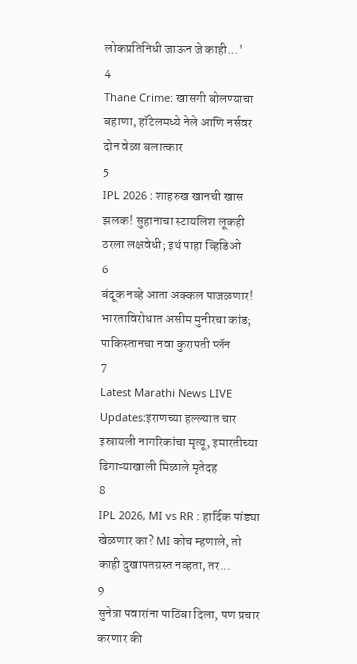लोकप्रतिनिधी जाऊन जे काही...'
4
Thane Crime: खासगी बोलण्याचा बहाणा, हॉटेलमध्ये नेले आणि नर्सवर दोन वेळा बलात्कार
5
IPL 2026 : शाहरुख खानची खास झलक! सुहानाचा स्टायलिश लूकही ठरला लक्षवेधी; इथं पाहा व्हिडिओ
6
बंदूक नव्हे आता अक्कल पाजळणार! भारताविरोधात असीम मुनीरचा कांड; पाकिस्तानचा नवा कुरापती प्लॅन
7
Latest Marathi News LIVE Updates:इराणच्या हल्ल्यात चार इस्रायली नागरिकांचा मृत्यू, इमारतीच्या ढिगाऱ्याखाली मिळाले मृतेदह
8
IPL 2026, MI vs RR : हार्दिक पांड्या खेळणार का? MI कोच म्हणाले, तो काही दुखापतग्रस्त नव्हता, तर...
9
सुनेत्रा पवारांना पाठिंबा दिला, पण प्रचार करणार की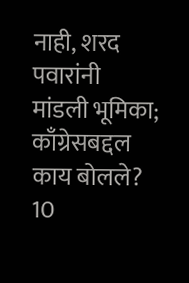नाही, शरद पवारांनी मांडली भूमिका; काँग्रेसबद्दल काय बोलले?
10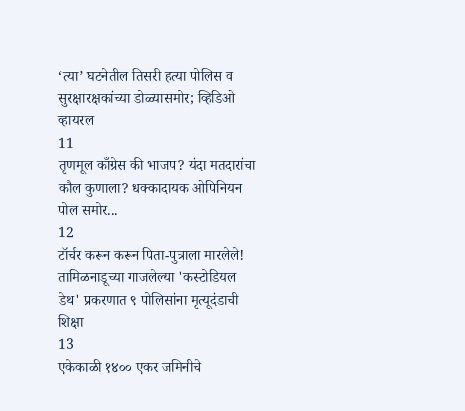‘त्या’ घटनेतील तिसरी हत्या पोलिस व सुरक्षारक्षकांच्या डोळ्यासमोर; व्हिडिओ व्हायरल
11
तृणमूल काँग्रेस की भाजप? यंदा मतदारांचा कौल कुणाला? धक्कादायक ओपिनियन पोल समोर...
12
टॉर्चर करून करून पिता-पुत्राला मारलेले! तामिळनाडूच्या गाजलेल्या 'कस्टोडियल डेथ' प्रकरणात ९ पोलिसांना मृत्यूदंडाची शिक्षा
13
एकेकाळी १४०० एकर जमिनीचे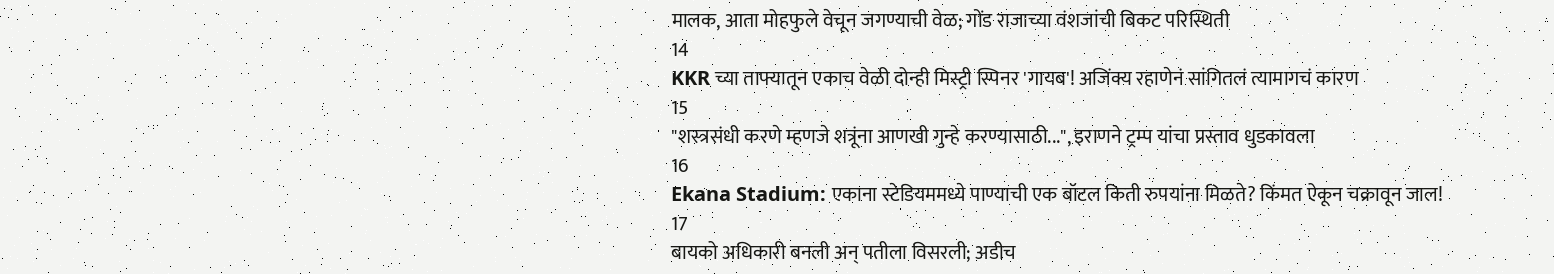मालक, आता मोहफुले वेचून जगण्याची वेळ; गोंड राजाच्या वंशजांची बिकट परिस्थिती
14
KKR च्या ताफ्यातून एकाच वेळी दोन्ही मिस्ट्री स्पिनर 'गायब'! अजिंक्य रहाणेनं सांगितलं त्यामागचं कारण
15
"शस्त्रसंधी करणे म्हणजे शत्रूंना आणखी गुन्हे करण्यासाठी...", इराणने ट्रम्प यांचा प्रस्ताव धुडकावला
16
Ekana Stadium: एकाना स्टेडियममध्ये पाण्याची एक बॉटल किती रुपयांना मिळते? किंमत ऐकून चक्रावून जाल!
17
बायको अधिकारी बनली अन् पतीला विसरली; अडीच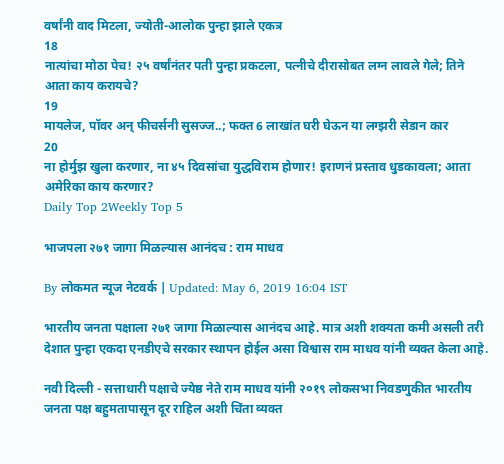वर्षांनी वाद मिटला, ज्योती-आलोक पुन्हा झाले एकत्र
18
नात्यांचा मोठा पेच! २५ वर्षांनंतर पती पुन्हा प्रकटला, पत्नीचे दीरासोबत लग्न लावले गेले; तिने आता काय करायचे?
19
मायलेज, पॉवर अन् फीचर्सनी सुसज्ज..; फक्त 6 लाखांत घरी घेऊन या लग्झरी सेडान कार
20
ना होर्मुझ खुला करणार, ना ४५ दिवसांचा युद्धविराम होणार! इराणनं प्रस्ताव धुडकावला; आता अमेरिका काय करणार?
Daily Top 2Weekly Top 5

भाजपला २७१ जागा मिळल्यास आनंदच : राम माधव

By लोकमत न्यूज नेटवर्क | Updated: May 6, 2019 16:04 IST

भारतीय जनता पक्षाला २७१ जागा मिळाल्यास आनंदच आहे. मात्र अशी शक्यता कमी असली तरी देशात पुन्हा एकदा एनडीएचे सरकार स्थापन होईल असा विश्वास राम माधव यांनी व्यक्त केला आहे.

नवी दिल्ली - सत्ताधारी पक्षाचे ज्येष्ठ नेते राम माधव यांनी २०१९ लोकसभा निवडणुकीत भारतीय जनता पक्ष बहुमतापासून दूर राहिल अशी चिंता व्यक्त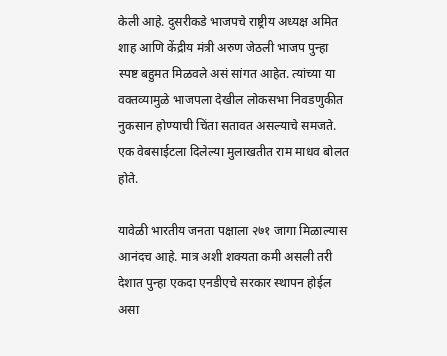केली आहे. दुसरीकडे भाजपचे राष्ट्रीय अध्यक्ष अमित शाह आणि केंद्रीय मंत्री अरुण जेठली भाजप पुन्हा स्पष्ट बहुमत मिळवले असं सांगत आहेत. त्यांच्या या वक्तव्यामुळे भाजपला देखील लोकसभा निवडणुकीत नुकसान होण्याची चिंता सतावत असल्याचे समजते. एक वेबसाईटला दिलेल्या मुलाखतीत राम माधव बोलत होते.

यावेळी भारतीय जनता पक्षाला २७१ जागा मिळाल्यास आनंदच आहे. मात्र अशी शक्यता कमी असली तरी देशात पुन्हा एकदा एनडीएचे सरकार स्थापन होईल असा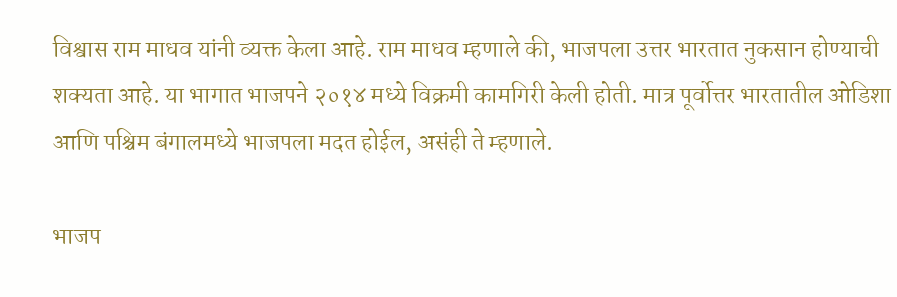विश्वास राम माधव यांनी व्यक्त केला आहे. राम माधव म्हणाले की, भाजपला उत्तर भारतात नुकसान होण्याची शक्यता आहे. या भागात भाजपने २०१४ मध्ये विक्रमी कामगिरी केली होती. मात्र पूर्वोत्तर भारतातील ओडिशा आणि पश्चिम बंगालमध्ये भाजपला मदत होईल, असंही ते म्हणाले.

भाजप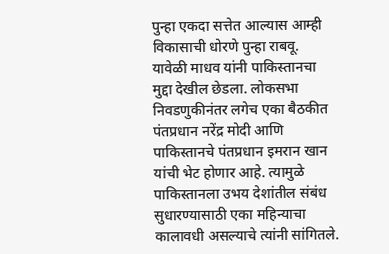पुन्हा एकदा सत्तेत आल्यास आम्ही विकासाची धोरणे पुन्हा राबवू. यावेळी माधव यांनी पाकिस्तानचा मुद्दा देखील छेडला. लोकसभा निवडणुकीनंतर लगेच एका बैठकीत पंतप्रधान नरेंद्र मोदी आणि पाकिस्तानचे पंतप्रधान इमरान खान यांची भेट होणार आहे. त्यामुळे पाकिस्तानला उभय देशांतील संबंध सुधारण्यासाठी एका महिन्याचा कालावधी असल्याचे त्यांनी सांगितले.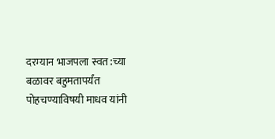दरम्यान भाजपला स्वत:च्या बळावर बहुमतापर्यंत पोहचण्याविषयी माधव यांनी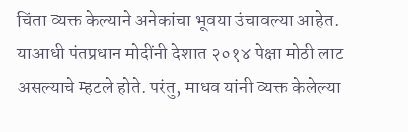चिंता व्यक्त केल्याने अनेकांचा भूवया उंचावल्या आहेत. याआधी पंतप्रधान मोदींनी देशात २०१४ पेक्षा मोठी लाट असल्याचे म्हटले होते. परंतु, माधव यांनी व्यक्त केलेल्या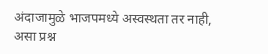अंदाजामुळे भाजपमध्ये अस्वस्थता तर नाही, असा प्रश्न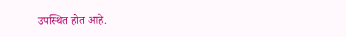उपस्थित होत आहे.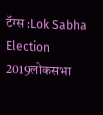टॅग्स :Lok Sabha Election 2019लोकसभा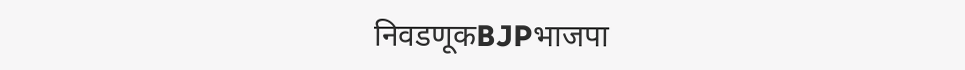निवडणूकBJPभाजपा